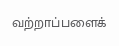வற்றாப்பளைக்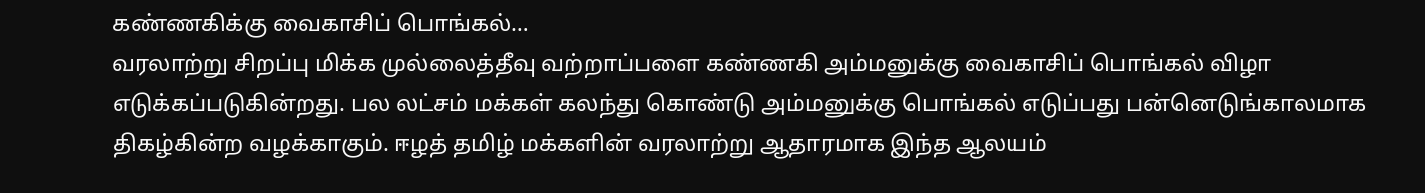கண்ணகிக்கு வைகாசிப் பொங்கல்…
வரலாற்று சிறப்பு மிக்க முல்லைத்தீவு வற்றாப்பளை கண்ணகி அம்மனுக்கு வைகாசிப் பொங்கல் விழா எடுக்கப்படுகின்றது. பல லட்சம் மக்கள் கலந்து கொண்டு அம்மனுக்கு பொங்கல் எடுப்பது பன்னெடுங்காலமாக திகழ்கின்ற வழக்காகும். ஈழத் தமிழ் மக்களின் வரலாற்று ஆதாரமாக இந்த ஆலயம்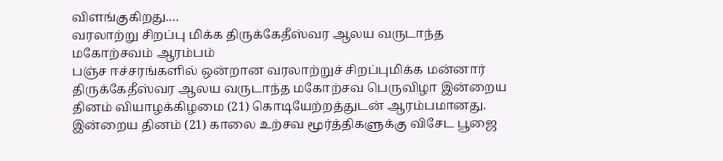விளங்குகிறது.…
வரலாற்று சிறப்பு மிக்க திருக்கேதீஸ்வர ஆலய வருடாந்த மகோற்சவம் ஆரம்பம்
பஞ்ச ஈச்சரங்களில் ஒன்றான வரலாற்றுச் சிறப்புமிக்க மன்னார் திருக்கேதீஸ்வர ஆலய வருடாந்த மகோற்சவ பெருவிழா இன்றைய தினம் வியாழக்கிழமை (21) கொடியேற்றத்துடன் ஆரம்பமானது. இன்றைய தினம் (21) காலை உற்சவ மூர்த்திகளுக்கு விசேட பூஜை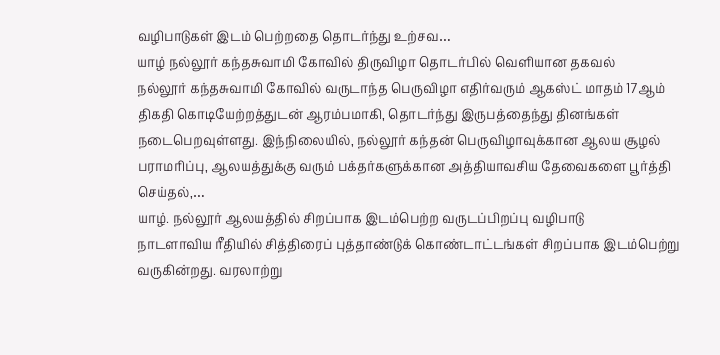வழிபாடுகள் இடம் பெற்றதை தொடர்ந்து உற்சவ…
யாழ் நல்லூர் கந்தசுவாமி கோவில் திருவிழா தொடர்பில் வெளியான தகவல்
நல்லூர் கந்தசுவாமி கோவில் வருடாந்த பெருவிழா எதிர்வரும் ஆகஸ்ட் மாதம் 17ஆம் திகதி கொடியேற்றத்துடன் ஆரம்பமாகி, தொடர்ந்து இருபத்தைந்து தினங்கள் நடைபெறவுள்ளது. இந்நிலையில், நல்லூர் கந்தன் பெருவிழாவுக்கான ஆலய சூழல் பராமரிப்பு, ஆலயத்துக்கு வரும் பக்தர்களுக்கான அத்தியாவசிய தேவைகளை பூர்த்தி செய்தல்,…
யாழ். நல்லூர் ஆலயத்தில் சிறப்பாக இடம்பெற்ற வருடப்பிறப்பு வழிபாடு
நாடளாவிய ரீதியில் சித்திரைப் புத்தாண்டுக் கொண்டாட்டங்கள் சிறப்பாக இடம்பெற்று வருகின்றது. வரலாற்று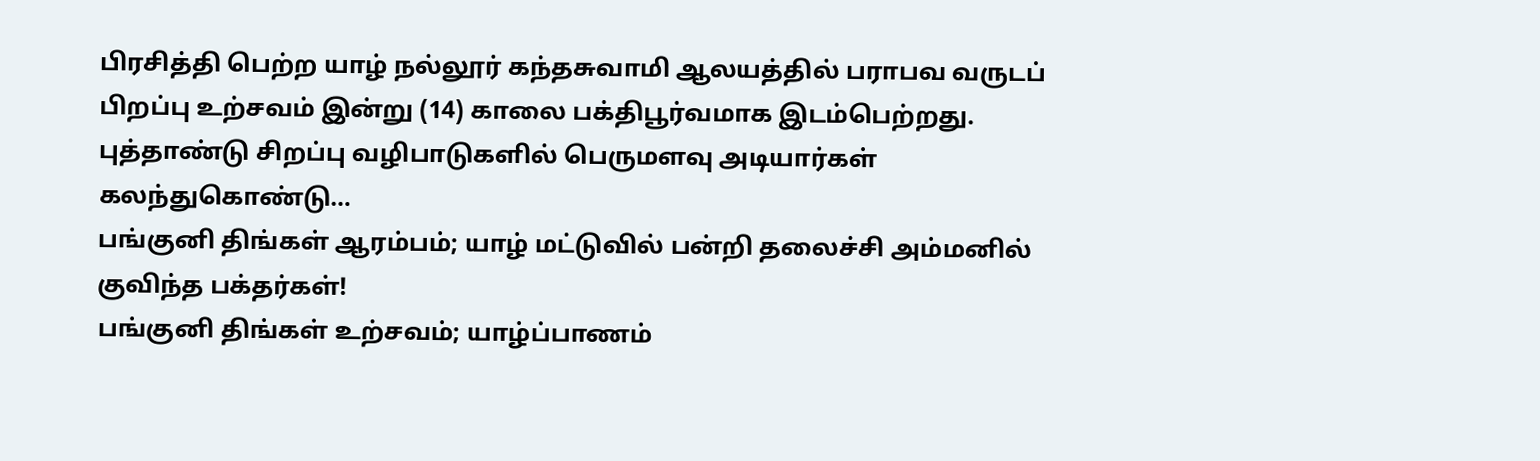பிரசித்தி பெற்ற யாழ் நல்லூர் கந்தசுவாமி ஆலயத்தில் பராபவ வருடப் பிறப்பு உற்சவம் இன்று (14) காலை பக்திபூர்வமாக இடம்பெற்றது. புத்தாண்டு சிறப்பு வழிபாடுகளில் பெருமளவு அடியார்கள் கலந்துகொண்டு…
பங்குனி திங்கள் ஆரம்பம்; யாழ் மட்டுவில் பன்றி தலைச்சி அம்மனில் குவிந்த பக்தர்கள்!
பங்குனி திங்கள் உற்சவம்; யாழ்ப்பாணம்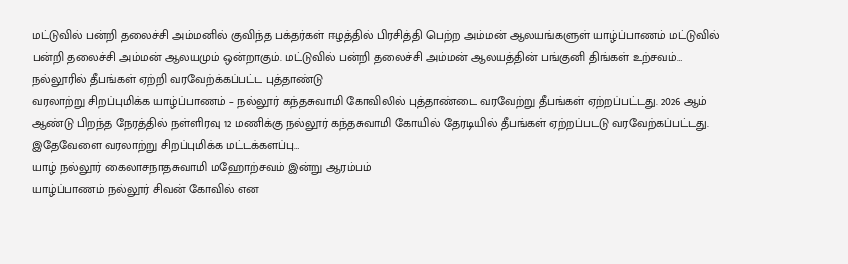மட்டுவில் பன்றி தலைச்சி அம்மனில் குவிந்த பக்தர்கள் ஈழத்தில் பிரசித்தி பெற்ற அம்மன் ஆலயங்களுள் யாழ்ப்பாணம் மட்டுவில் பன்றி தலைச்சி அம்மன் ஆலயமும் ஒன்றாகும். மட்டுவில் பன்றி தலைச்சி அம்மன் ஆலயத்தின் பங்குனி திங்கள் உற்சவம்…
நல்லூரில் தீபங்கள் ஏற்றி வரவேற்க்கப்பட்ட புத்தாண்டு
வரலாற்று சிறப்புமிக்க யாழ்ப்பாணம் – நல்லூர் கந்தசுவாமி கோவிலில் புத்தாண்டை வரவேற்று தீபங்கள் ஏற்றப்பட்டது. 2026 ஆம் ஆண்டு பிறந்த நேரத்தில் நள்ளிரவு 12 மணிக்கு நல்லூர் கந்தசுவாமி கோயில் தேரடியில் தீபங்கள் ஏற்றப்படடு வரவேற்கப்பட்டது. இதேவேளை வரலாற்று சிறப்புமிக்க மட்டக்களப்பு…
யாழ் நல்லூர் கைலாசநாதசுவாமி மஹோற்சவம் இன்று ஆரம்பம்
யாழ்ப்பாணம் நல்லூர் சிவன் கோவில் என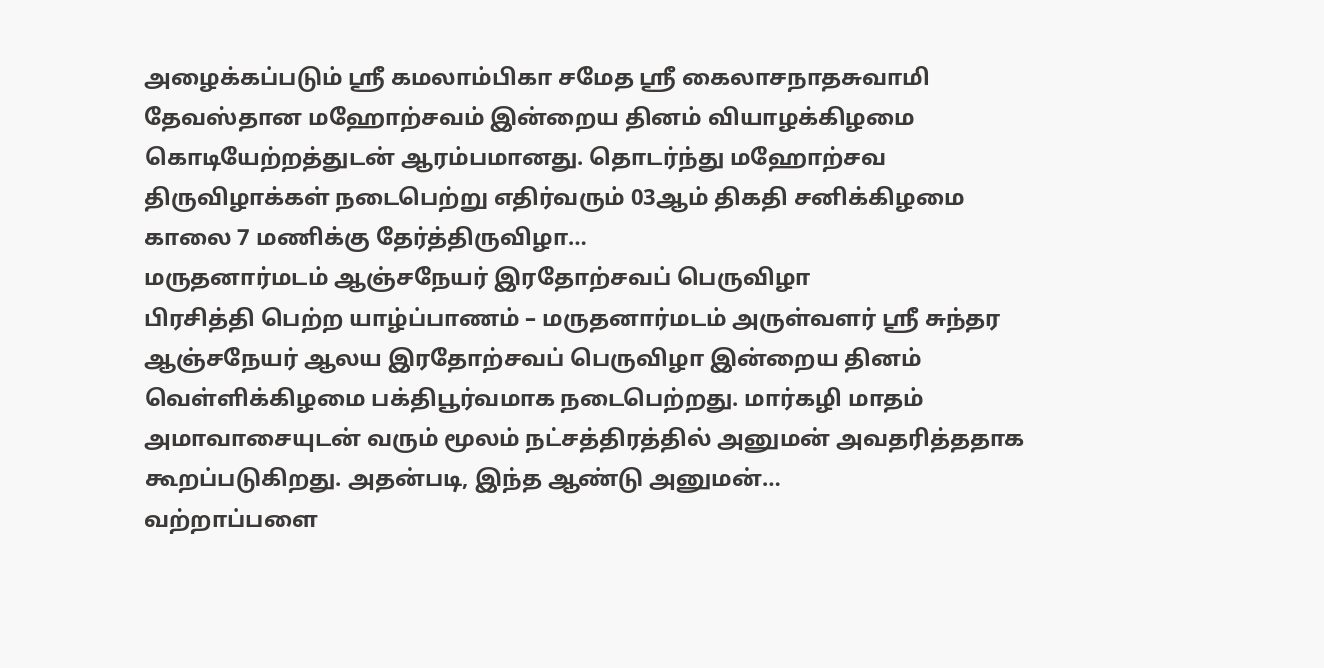அழைக்கப்படும் ஸ்ரீ கமலாம்பிகா சமேத ஸ்ரீ கைலாசநாதசுவாமி தேவஸ்தான மஹோற்சவம் இன்றைய தினம் வியாழக்கிழமை கொடியேற்றத்துடன் ஆரம்பமானது. தொடர்ந்து மஹோற்சவ திருவிழாக்கள் நடைபெற்று எதிர்வரும் 03ஆம் திகதி சனிக்கிழமை காலை 7 மணிக்கு தேர்த்திருவிழா…
மருதனார்மடம் ஆஞ்சநேயர் இரதோற்சவப் பெருவிழா
பிரசித்தி பெற்ற யாழ்ப்பாணம் – மருதனார்மடம் அருள்வளர் ஸ்ரீ சுந்தர ஆஞ்சநேயர் ஆலய இரதோற்சவப் பெருவிழா இன்றைய தினம் வெள்ளிக்கிழமை பக்திபூர்வமாக நடைபெற்றது. மார்கழி மாதம் அமாவாசையுடன் வரும் மூலம் நட்சத்திரத்தில் அனுமன் அவதரித்ததாக கூறப்படுகிறது. அதன்படி, இந்த ஆண்டு அனுமன்…
வற்றாப்பளை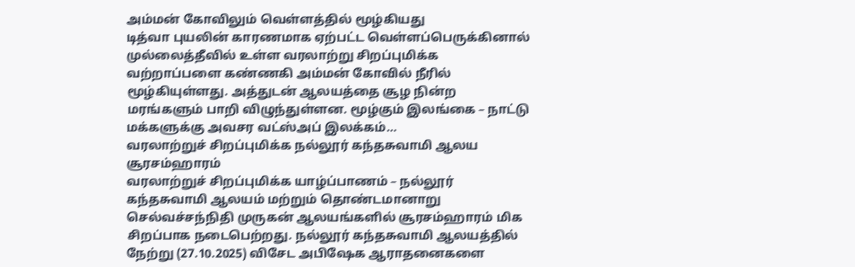அம்மன் கோவிலும் வெள்ளத்தில் மூழ்கியது
டித்வா புயலின் காரணமாக ஏற்பட்ட வெள்ளப்பெருக்கினால் முல்லைத்தீவில் உள்ள வரலாற்று சிறப்புமிக்க வற்றாப்பளை கண்ணகி அம்மன் கோவில் நீரில் மூழ்கியுள்ளது. அத்துடன் ஆலயத்தை சூழ நின்ற மரங்களும் பாறி விழுந்துள்ளன. மூழ்கும் இலங்கை – நாட்டு மக்களுக்கு அவசர வட்ஸ்அப் இலக்கம்…
வரலாற்றுச் சிறப்புமிக்க நல்லூர் கந்தசுவாமி ஆலய சூரசம்ஹாரம்
வரலாற்றுச் சிறப்புமிக்க யாழ்ப்பாணம் – நல்லூர் கந்தசுவாமி ஆலயம் மற்றும் தொண்டமானாறு செல்வச்சந்நிதி முருகன் ஆலயங்களில் சூரசம்ஹாரம் மிக சிறப்பாக நடைபெற்றது. நல்லூர் கந்தசுவாமி ஆலயத்தில் நேற்று (27.10.2025) விசேட அபிஷேக ஆராதனைகளை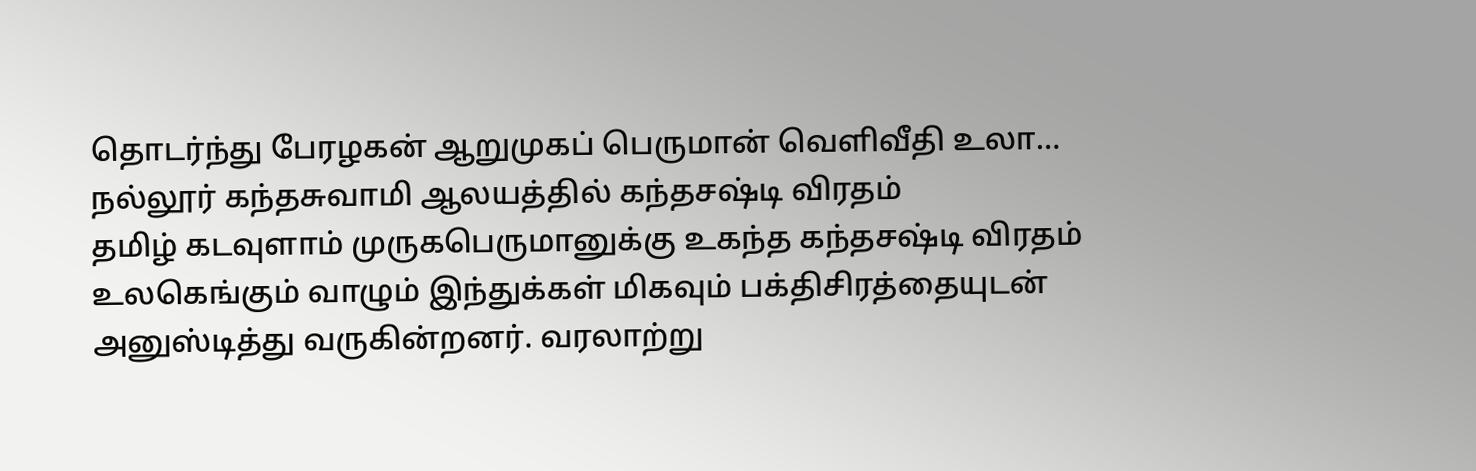தொடர்ந்து பேரழகன் ஆறுமுகப் பெருமான் வெளிவீதி உலா…
நல்லூர் கந்தசுவாமி ஆலயத்தில் கந்தசஷ்டி விரதம்
தமிழ் கடவுளாம் முருகபெருமானுக்கு உகந்த கந்தசஷ்டி விரதம் உலகெங்கும் வாழும் இந்துக்கள் மிகவும் பக்திசிரத்தையுடன் அனுஸ்டித்து வருகின்றனர். வரலாற்று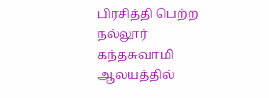பிரசித்தி பெற்ற நல்லூர் கந்தசுவாமி ஆலயத்தில்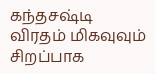கந்தசஷ்டி விரதம் மிகவுவும் சிறப்பாக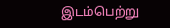இடம்பெற்று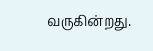வருகின்றது.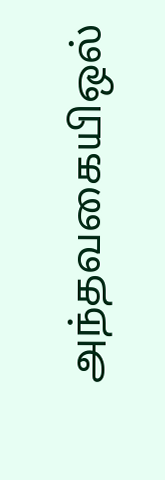அந்தவகையிஒல்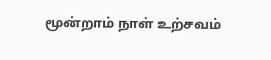மூன்றாம் நாள் உற்சவம்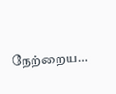நேற்றைய…